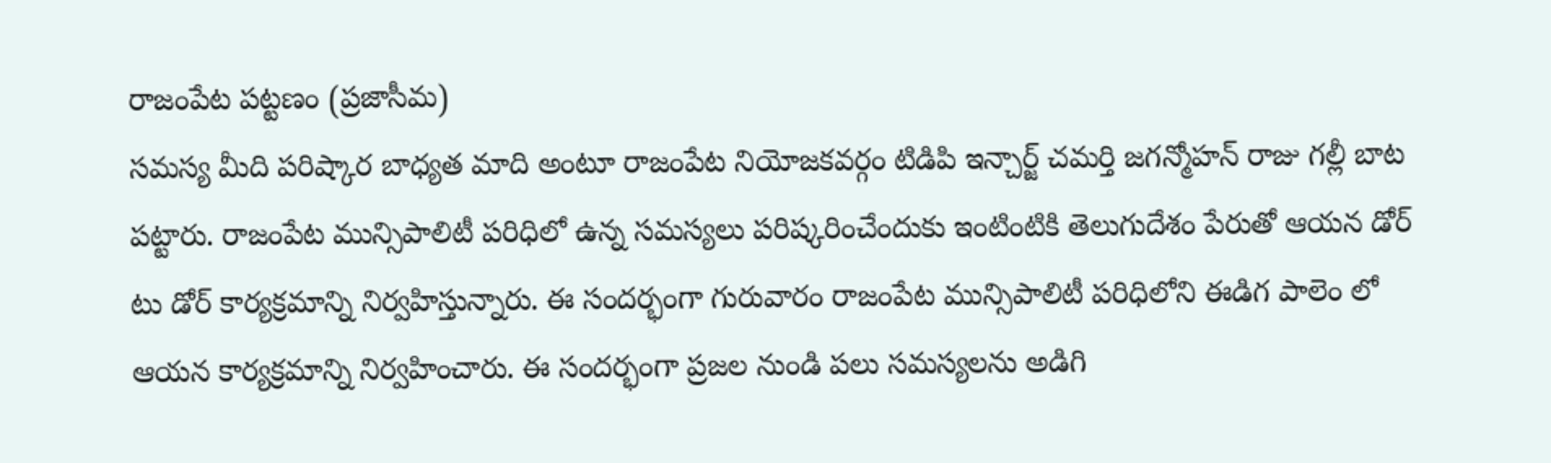రాజంపేట పట్టణం (ప్రజాసీమ)
సమస్య మీది పరిష్కార బాధ్యత మాది అంటూ రాజంపేట నియోజకవర్గం టిడిపి ఇన్చార్జ్ చమర్తి జగన్మోహన్ రాజు గల్లీ బాట పట్టారు. రాజంపేట మున్సిపాలిటీ పరిధిలో ఉన్న సమస్యలు పరిష్కరించేందుకు ఇంటింటికి తెలుగుదేశం పేరుతో ఆయన డోర్ టు డోర్ కార్యక్రమాన్ని నిర్వహిస్తున్నారు. ఈ సందర్భంగా గురువారం రాజంపేట మున్సిపాలిటీ పరిధిలోని ఈడిగ పాలెం లో ఆయన కార్యక్రమాన్ని నిర్వహించారు. ఈ సందర్భంగా ప్రజల నుండి పలు సమస్యలను అడిగి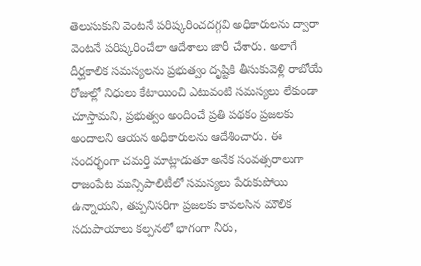తెలుసుకుని వెంటనే పరిష్కరించదగ్గవి అధికారులను ద్వారా వెంటనే పరిష్కరించేలా ఆదేశాలు జారీ చేశారు. అలాగే దీర్ఘకాలిక సమస్యలను ప్రభుత్వం దృష్టికి తీసుకువెళ్లి రాబోయే రోజుల్లో నిధులు కేటాయించి ఎటువంటి సమస్యలు లేకుండా చూస్తామని, ప్రభుత్వం అందించే ప్రతి పథకం ప్రజలకు అందాలని ఆయన అధికారులను ఆదేశించారు. ఈ సందర్భంగా చమర్తి మాట్లాడుతూ అనేక సంవత్సరాలుగా రాజంపేట మున్సిపాలిటీలో సమస్యలు పేరుకుపోయి ఉన్నాయని, తప్పనిసరిగా ప్రజలకు కావలసిన మౌలిక సదుపాయాలు కల్పనలో భాగంగా నీరు,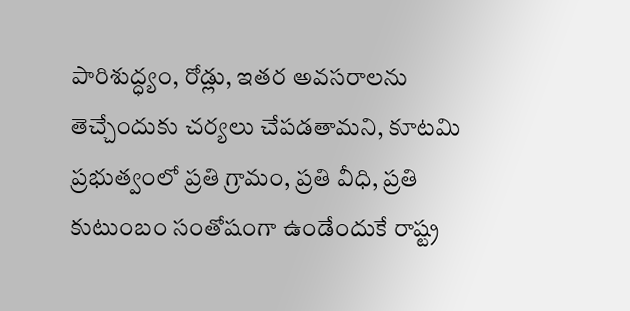పారిశుద్ధ్యం, రోడ్లు, ఇతర అవసరాలను తెచ్చేందుకు చర్యలు చేపడతామని, కూటమి ప్రభుత్వంలో ప్రతి గ్రామం, ప్రతి వీధి, ప్రతి కుటుంబం సంతోషంగా ఉండేందుకే రాష్ట్ర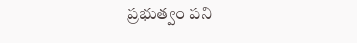ప్రభుత్వం పని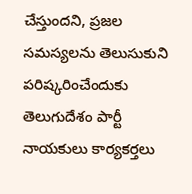చేస్తుందని, ప్రజల సమస్యలను తెలుసుకుని పరిష్కరించేందుకు తెలుగుదేశం పార్టీ నాయకులు కార్యకర్తలు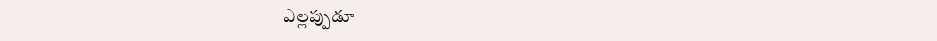ఎల్లప్పుడూ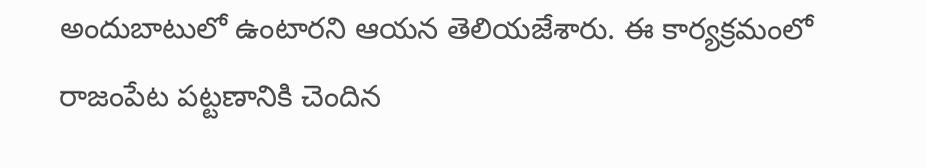అందుబాటులో ఉంటారని ఆయన తెలియజేశారు. ఈ కార్యక్రమంలో రాజంపేట పట్టణానికి చెందిన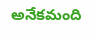అనేకమంది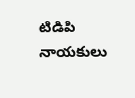టిడిపి నాయకులు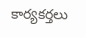కార్యకర్తలు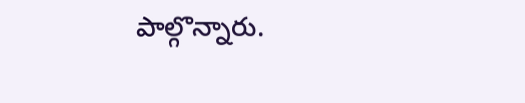పాల్గొన్నారు.